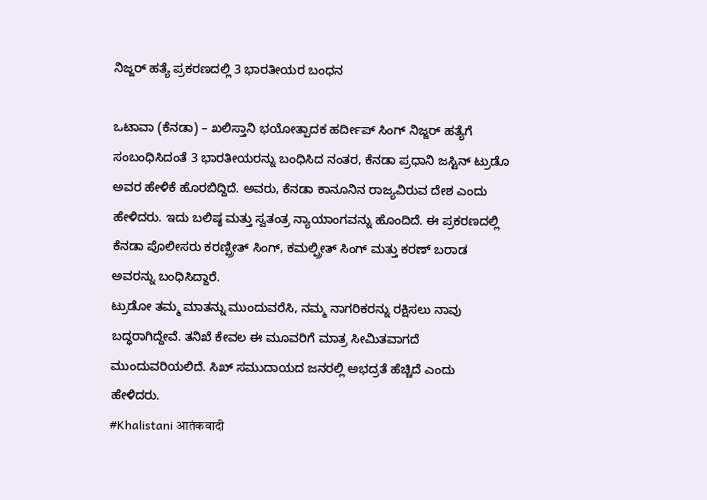ನಿಜ್ಜರ್ ಹತ್ಯೆ ಪ್ರಕರಣದಲ್ಲಿ 3 ಭಾರತೀಯರ ಬಂಧನ

ಒಟಾವಾ (ಕೆನಡಾ) – ಖಲಿಸ್ತಾನಿ ಭಯೋತ್ಪಾದಕ ಹರ್ದೀಪ್ ಸಿಂಗ್ ನಿಜ್ಜರ್ ಹತ್ಯೆಗೆ ಸಂಬಂಧಿಸಿದಂತೆ 3 ಭಾರತೀಯರನ್ನು ಬಂಧಿಸಿದ ನಂತರ, ಕೆನಡಾ ಪ್ರಧಾನಿ ಜಸ್ಟಿನ್ ಟ್ರುಡೊ ಅವರ ಹೇಳಿಕೆ ಹೊರಬಿದ್ದಿದೆ. ಅವರು, ಕೆನಡಾ ಕಾನೂನಿನ ರಾಜ್ಯವಿರುವ ದೇಶ ಎಂದು ಹೇಳಿದರು. ಇದು ಬಲಿಷ್ಠ ಮತ್ತು ಸ್ವತಂತ್ರ ನ್ಯಾಯಾಂಗವನ್ನು ಹೊಂದಿದೆ. ಈ ಪ್ರಕರಣದಲ್ಲಿ ಕೆನಡಾ ಪೊಲೀಸರು ಕರಣ್ಪ್ರೀತ್ ಸಿಂಗ್, ಕಮಲ್ಪ್ರೀತ್ ಸಿಂಗ್ ಮತ್ತು ಕರಣ್ ಬರಾಡ ಅವರನ್ನು ಬಂಧಿಸಿದ್ದಾರೆ.
ಟ್ರುಡೋ ತಮ್ಮ ಮಾತನ್ನು ಮುಂದುವರೆಸಿ, ನಮ್ಮ ನಾಗರಿಕರನ್ನು ರಕ್ಷಿಸಲು ನಾವು ಬದ್ಧರಾಗಿದ್ದೇವೆ. ತನಿಖೆ ಕೇವಲ ಈ ಮೂವರಿಗೆ ಮಾತ್ರ ಸೀಮಿತವಾಗದೆ ಮುಂದುವರಿಯಲಿದೆ. ಸಿಖ್ ಸಮುದಾಯದ ಜನರಲ್ಲಿ ಅಭದ್ರತೆ ಹೆಚ್ಚಿದೆ ಎಂದು ಹೇಳಿದರು.
#Khalistani आतंकवादी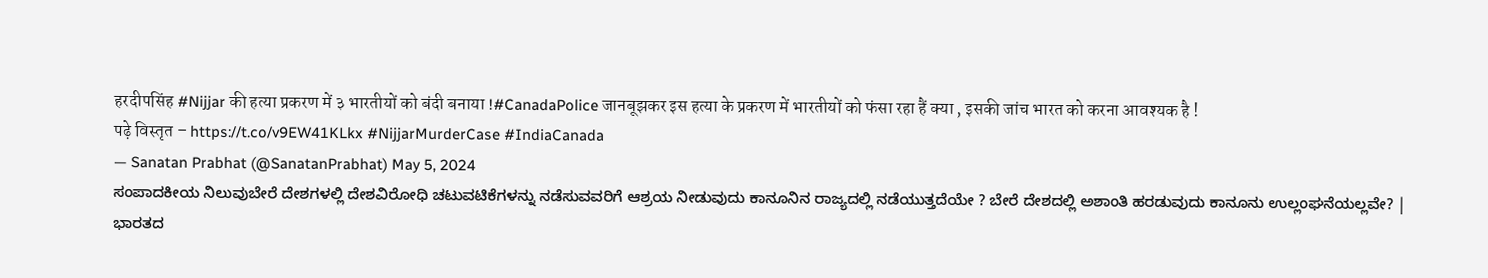हरदीपसिंह #Nijjar की हत्या प्रकरण में ३ भारतीयों को बंदी बनाया !#CanadaPolice जानबूझकर इस हत्या के प्रकरण में भारतीयों को फंसा रहा हैं क्या , इसकी जांच भारत को करना आवश्यक है !
पढ़े विस्तृत – https://t.co/v9EW41KLkx #NijjarMurderCase #IndiaCanada
— Sanatan Prabhat (@SanatanPrabhat) May 5, 2024
ಸಂಪಾದಕೀಯ ನಿಲುವುಬೇರೆ ದೇಶಗಳಲ್ಲಿ ದೇಶವಿರೋಧಿ ಚಟುವಟಿಕೆಗಳನ್ನು ನಡೆಸುವವರಿಗೆ ಆಶ್ರಯ ನೀಡುವುದು ಕಾನೂನಿನ ರಾಜ್ಯದಲ್ಲಿ ನಡೆಯುತ್ತದೆಯೇ ? ಬೇರೆ ದೇಶದಲ್ಲಿ ಅಶಾಂತಿ ಹರಡುವುದು ಕಾನೂನು ಉಲ್ಲಂಘನೆಯಲ್ಲವೇ? |
ಭಾರತದ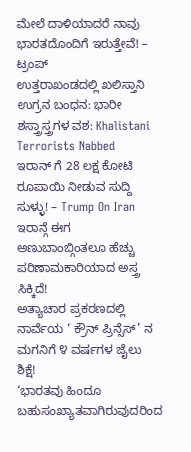ಮೇಲೆ ದಾಳಿಯಾದರೆ ನಾವು ಭಾರತದೊಂದಿಗೆ ಇರುತ್ತೇವೆ! – ಟ್ರಂಪ್
ಉತ್ತರಾಖಂಡದಲ್ಲಿ ಖಲಿಸ್ತಾನಿ ಉಗ್ರನ ಬಂಧನ: ಭಾರೀ ಶಸ್ತ್ರಾಸ್ತ್ರಗಳ ವಶ: Khalistani Terrorists Nabbed
ಇರಾನ್ ಗೆ 28 ಲಕ್ಷ ಕೋಟಿ ರೂಪಾಯಿ ನೀಡುವ ಸುದ್ದಿ ಸುಳ್ಳು! – Trump On Iran
ಇರಾನ್ಗೆ ಈಗ ಅಣುಬಾಂಬ್ಗಿಂತಲೂ ಹೆಚ್ಚು ಪರಿಣಾಮಕಾರಿಯಾದ ಅಸ್ತ್ರ ಸಿಕ್ಕಿದೆ!
ಅತ್ಯಾಚಾರ ಪ್ರಕರಣದಲ್ಲಿ ನಾರ್ವೆಯ ‘ ಕ್ರೌನ್ ಪ್ರಿನ್ಸೆಸ್’ ನ ಮಗನಿಗೆ ೪ ವರ್ಷಗಳ ಜೈಲು ಶಿಕ್ಷೆ!
‘ಭಾರತವು ಹಿಂದೂ ಬಹುಸಂಖ್ಯಾತವಾಗಿರುವುದರಿಂದ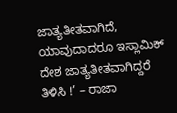ಜಾತ್ಯತೀತವಾಗಿದೆ, ಯಾವುದಾದರೂ ಇಸ್ಲಾಮಿಕ್ ದೇಶ ಜಾತ್ಯತೀತವಾಗಿದ್ದರೆ ತಿಳಿಸಿ !’ – ರಾಜಾ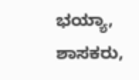ಭಯ್ಯಾ, ಶಾಸಕರು,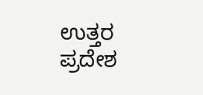ಉತ್ತರ ಪ್ರದೇಶ